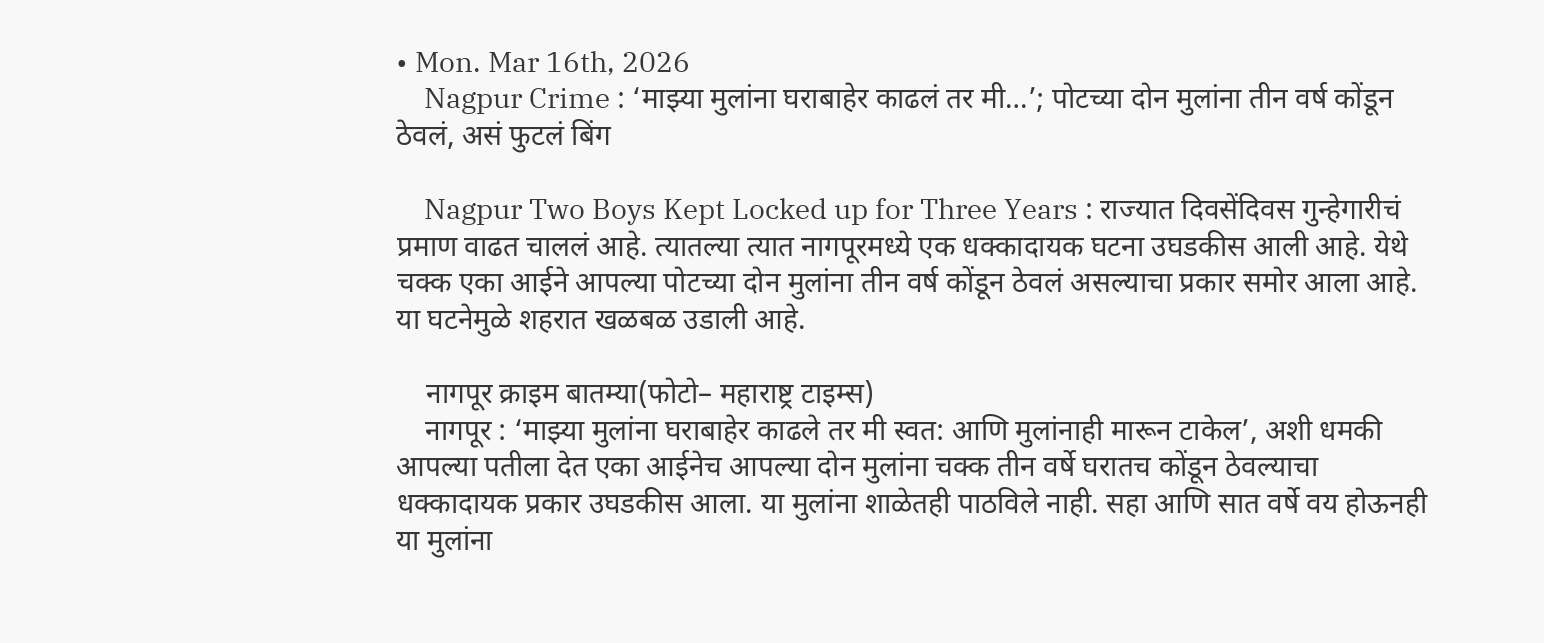• Mon. Mar 16th, 2026
    Nagpur Crime : ‘माझ्या मुलांना घराबाहेर काढलं तर मी…’; पोटच्या दोन मुलांना तीन वर्ष कोंडून ठेवलं, असं फुटलं बिंग

    Nagpur Two Boys Kept Locked up for Three Years : राज्यात दिवसेंदिवस गुन्हेगारीचं प्रमाण वाढत चाललं आहे. त्यातल्या त्यात नागपूरमध्ये एक धक्कादायक घटना उघडकीस आली आहे. येथे चक्क एका आईने आपल्या पोटच्या दोन मुलांना तीन वर्ष कोंडून ठेवलं असल्याचा प्रकार समोर आला आहे. या घटनेमुळे शहरात खळबळ उडाली आहे.

    नागपूर क्राइम बातम्या(फोटो– महाराष्ट्र टाइम्स)
    नागपूर : ‘माझ्या मुलांना घराबाहेर काढले तर मी स्वत: आणि मुलांनाही मारून टाकेल’, अशी धमकी आपल्या पतीला देत एका आईनेच आपल्या दोन मुलांना चक्क तीन वर्षे घरातच कोंडून ठेवल्याचा धक्कादायक प्रकार उघडकीस आला. या मुलांना शाळेतही पाठविले नाही. सहा आणि सात वर्षे वय होऊनही या मुलांना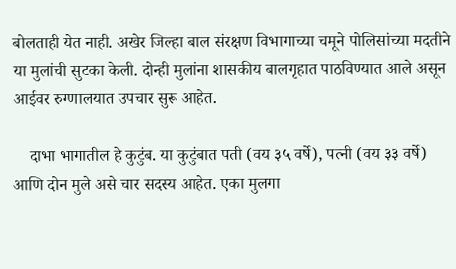बोलताही येत नाही. अखेर जिल्हा बाल संरक्षण विभागाच्या चमूने पोलिसांच्या मदतीने या मुलांची सुटका केली. दोन्ही मुलांना शासकीय बालगृहात पाठविण्यात आले असून आईवर रुग्णालयात उपचार सुरू आहेत.

    दाभा भागातील हे कुटुंब. या कुटुंबात पती (वय ३५ वर्षे), पत्नी (वय ३३ वर्षे) आणि दोन मुले असे चार सदस्य आहेत. एका मुलगा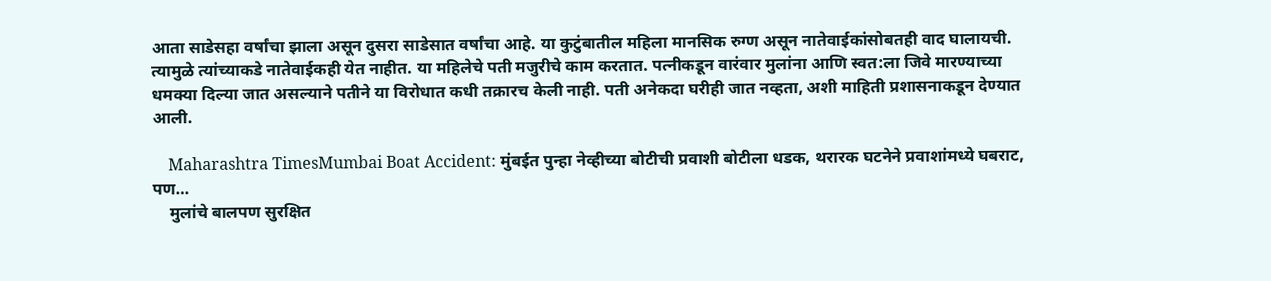आता साडेसहा वर्षांचा झाला असून दुसरा साडेसात वर्षांचा आहे. या कुटुंबातील महिला मानसिक रुग्ण असून नातेवाईकांसोबतही वाद घालायची. त्यामुळे त्यांच्याकडे नातेवाईकही येत नाहीत. या महिलेचे पती मजुरीचे काम करतात. पत्नीकडून वारंवार मुलांना आणि स्वत:ला जिवे मारण्याच्या धमक्या दिल्या जात असल्याने पतीने या विरोधात कधी तक्रारच केली नाही. पती अनेकदा घरीही जात नव्हता, अशी माहिती प्रशासनाकडून देण्यात आली.

    Maharashtra TimesMumbai Boat Accident: मुंबईत पुन्हा नेव्हीच्या बोटीची प्रवाशी बोटीला धडक, थरारक घटनेने प्रवाशांमध्ये घबराट, पण…
    मुलांचे बालपण सुरक्षित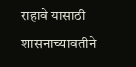राहावे यासाठी शासनाच्यावतीने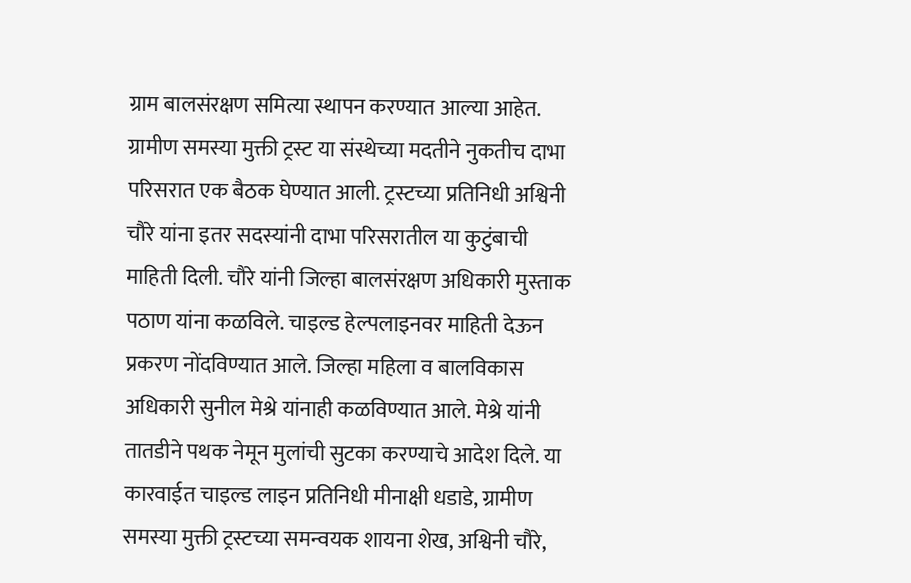ग्राम बालसंरक्षण समित्या स्थापन करण्यात आल्या आहेत. ग्रामीण समस्या मुक्ती ट्रस्ट या संस्थेच्या मदतीने नुकतीच दाभा परिसरात एक बैठक घेण्यात आली. ट्रस्टच्या प्रतिनिधी अश्विनी चौरे यांना इतर सदस्यांनी दाभा परिसरातील या कुटुंबाची माहिती दिली. चौरे यांनी जिल्हा बालसंरक्षण अधिकारी मुस्ताक पठाण यांना कळविले. चाइल्ड हेल्पलाइनवर माहिती देऊन प्रकरण नोंदविण्यात आले. जिल्हा महिला व बालविकास अधिकारी सुनील मेश्रे यांनाही कळविण्यात आले. मेश्रे यांनी तातडीने पथक नेमून मुलांची सुटका करण्याचे आदेश दिले. या कारवाईत चाइल्ड लाइन प्रतिनिधी मीनाक्षी धडाडे, ग्रामीण समस्या मुक्ती ट्रस्टच्या समन्वयक शायना शेख, अश्विनी चौरे,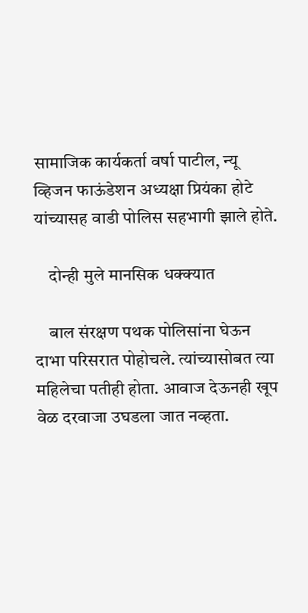सामाजिक कार्यकर्ता वर्षा पाटील, न्यू व्हिजन फाऊंडेशन अध्यक्षा प्रियंका होटे यांच्यासह वाडी पोलिस सहभागी झाले होते.

    दोन्ही मुले मानसिक धक्क्यात

    बाल संरक्षण पथक पोलिसांना घेऊन दाभा परिसरात पोहोचले. त्यांच्यासोबत त्या महिलेचा पतीही होता. आवाज देऊनही खूप वेळ दरवाजा उघडला जात नव्हता.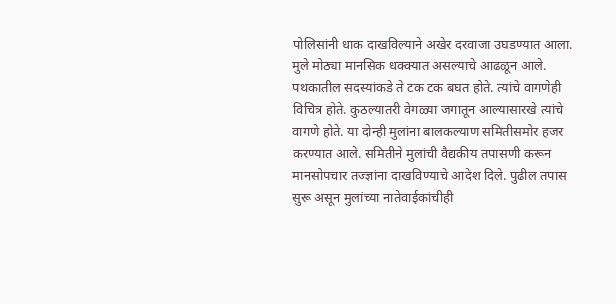पोलिसांनी धाक दाखविल्याने अखेर दरवाजा उघडण्यात आला. मुले मोठ्या मानसिक धक्क्यात असल्याचे आढळून आले. पथकातील सदस्यांकडे ते टक टक बघत होते. त्यांचे वागणेही विचित्र होते. कुठल्यातरी वेगळ्या जगातून आल्यासारखे त्यांचे वागणे होते. या दोन्ही मुलांना बालकल्याण समितीसमोर हजर करण्यात आले. समितीने मुलांची वैद्यकीय तपासणी करून मानसोपचार तज्ज्ञांना दाखविण्याचे आदेश दिले. पुढील तपास सुरू असून मुलांच्या नातेवाईकांचीही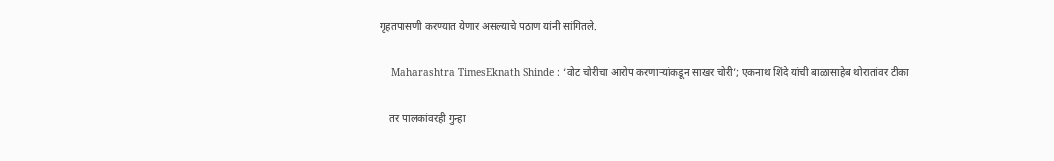गृहतपासणी करण्यात येणार असल्याचे पठाण यांनी सांगितले.

    Maharashtra TimesEknath Shinde : ‘वोट चोरीचा आरोप करणाऱ्यांकडून साखर चोरी’; एकनाथ शिंदे यांची बाळासाहेब थोरातांवर टीका

    तर पालकांवरही गुन्हा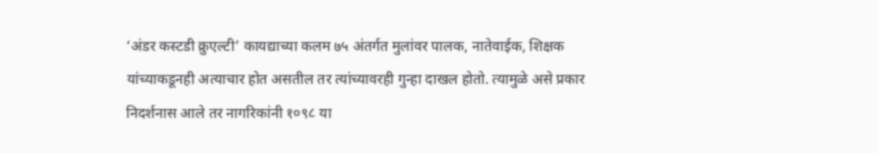‘अंडर कस्टडी क्रुएल्टी’ कायद्याच्या कलम ७५ अंतर्गत मुलांवर पालक, नातेवाईक, शिक्षक यांच्याकडूनही अत्याचार होत असतील तर त्यांच्यावरही गुन्हा दाखल होतो. त्यामुळे असे प्रकार निदर्शनास आले तर नागरिकांनी १०९८ या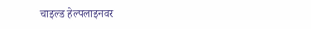चाइल्ड हेल्पलाइनवर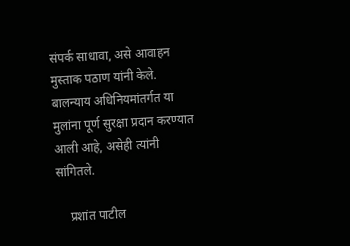संपर्क साधावा, असे आवाहन मुस्ताक पठाण यांनी केले. बालन्याय अधिनियमांतर्गत या मुलांना पूर्ण सुरक्षा प्रदान करण्यात आली आहे, असेही त्यांनी सांगितले.

    प्रशांत पाटील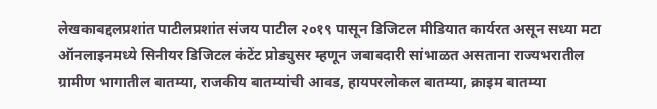लेखकाबद्दलप्रशांत पाटीलप्रशांत संजय पाटील २०१९ पासून डिजिटल मीडियात कार्यरत असून सध्या मटा ऑनलाइनमध्ये सिनीयर डिजिटल कंटेंट प्रोड्युसर म्हणून जबाबदारी सांभाळत असताना राज्यभरातील ग्रामीण भागातील बातम्या, राजकीय बातम्यांची आवड, हायपरलोकल बातम्या, क्राइम बातम्या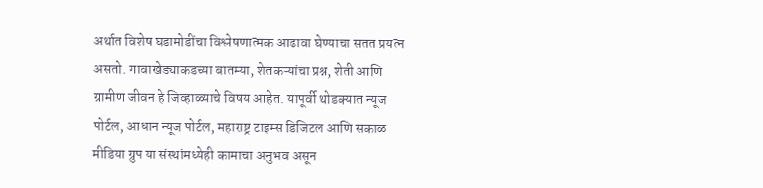अर्थात विशेष घडामोडींचा विश्लेषणात्मक आढावा घेण्याचा सतत प्रयत्न असतो. गावाखेड्याकडच्या बातम्या, शेतकऱ्यांचा प्रश्न, शेती आणि ग्रामीण जीवन हे जिव्हाळ्याचे विषय आहेत. यापूर्वी थोडक्यात न्यूज पोर्टल, आधान न्यूज पोर्टल, महाराष्ट्र टाइम्स डिजिटल आणि सकाळ मीडिया ग्रुप या संस्थांमध्येही कामाचा अनुभव असून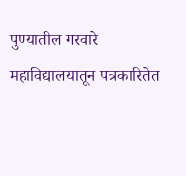पुण्यातील गरवारे महाविद्यालयातून पत्रकारितेत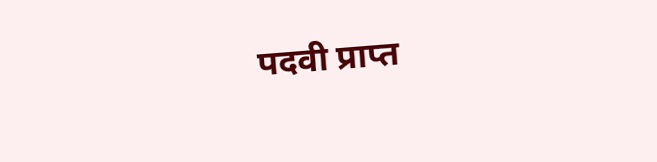पदवी प्राप्त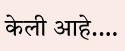केली आहे.…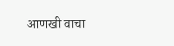आणखी वाचा